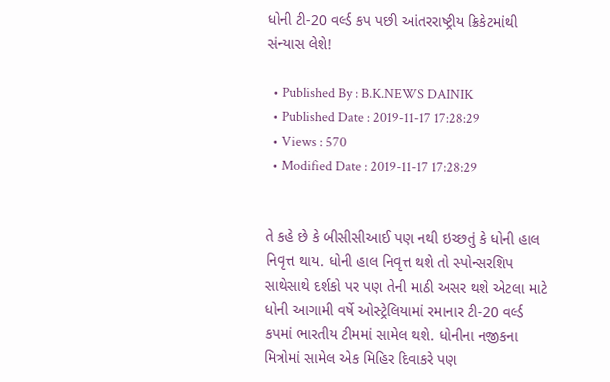ધોની ટી-20 વર્લ્ડ કપ પછી આંતરરાષ્ટ્રીય ક્રિકેટમાંથી સંન્યાસ લેશે!

  • Published By : B.K.NEWS DAINIK
  • Published Date : 2019-11-17 17:28:29
  • Views : 570
  • Modified Date : 2019-11-17 17:28:29


તે કહે છે કે બીસીસીઆઈ પણ નથી ઇચ્છતું કે ધોની હાલ નિવૃત્ત થાય. ધોની હાલ નિવૃત્ત થશે તો સ્પોન્સરશિપ સાથેસાથે દર્શકો પર પણ તેની માઠી અસર થશે એટલા માટે ધોની આગામી વર્ષે ઓસ્ટ્રેલિયામાં રમાનાર ટી-20 વર્લ્ડ કપમાં ભારતીય ટીમમાં સામેલ થશે. ધોનીના નજીકના મિત્રોમાં સામેલ એક મિહિર દિવાકરે પણ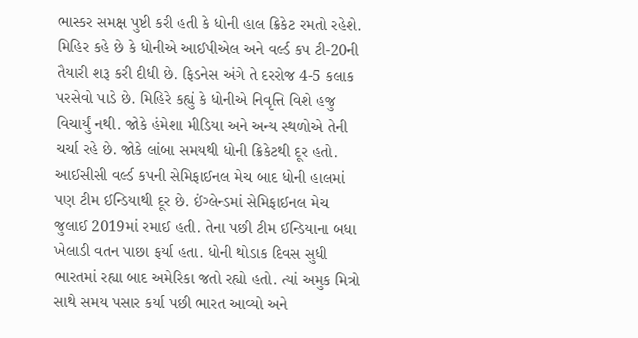ભાસ્કર સમક્ષ પુષ્ટી કરી હતી કે ધોની હાલ ક્રિકેટ રમતો રહેશે. મિહિર કહે છે કે ધોનીએ આઈપીએલ અને વર્લ્ડ કપ ટી-20ની તૈયારી શરૂ કરી દીધી છે. ફિડનેસ અંગે તે દરરોજ 4-5 કલાક પરસેવો પાડે છે. મિહિરે કહ્યું કે ધોનીએ નિવૃત્તિ વિશે હજુ વિચાર્યું નથી. જોકે હંમેશા મીડિયા અને અન્ય સ્થળોએ તેની ચર્ચા રહે છે. જોકે લાંબા સમયથી ધોની ક્રિકેટથી દૂર હતો. આઈસીસી વર્લ્ડ કપની સેમિફાઈનલ મેચ બાદ ધોની હાલમાં પણ ટીમ ઈન્ડિયાથી દૂર છે. ઈંગ્લેન્ડમાં સેમિફાઈનલ મેચ જુલાઈ 2019માં રમાઈ હતી. તેના પછી ટીમ ઈન્ડિયાના બધા ખેલાડી વતન પાછા ફર્યા હતા. ધોની થોડાક દિવસ સુધી ભારતમાં રહ્યા બાદ અમેરિકા જતો રહ્યો હતો. ત્યાં અમુક મિત્રો સાથે સમય પસાર કર્યા પછી ભારત આવ્યો અને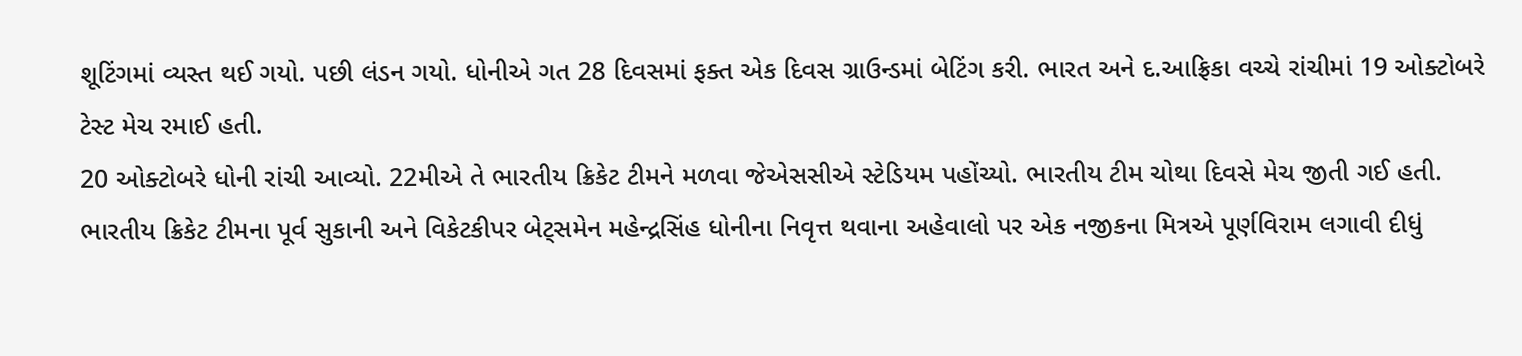શૂટિંગમાં વ્યસ્ત થઈ ગયો. પછી લંડન ગયો. ધોનીએ ગત 28 દિવસમાં ફક્ત એક દિવસ ગ્રાઉન્ડમાં બેટિંગ કરી. ભારત અને દ.આફ્રિકા વચ્ચે રાંચીમાં 19 ઓક્ટોબરે ટેસ્ટ મેચ રમાઈ હતી.
20 ઓક્ટોબરે ધોની રાંચી આવ્યો. 22મીએ તે ભારતીય ક્રિકેટ ટીમને મળવા જેએસસીએ સ્ટેડિયમ પહોંચ્યો. ભારતીય ટીમ ચોથા દિવસે મેચ જીતી ગઈ હતી. ભારતીય ક્રિકેટ ટીમના પૂર્વ સુકાની અને વિકેટકીપર બેટ્સમેન મહેન્દ્રસિંહ ધોનીના નિવૃત્ત થવાના અહેવાલો પર એક નજીકના મિત્રએ પૂર્ણવિરામ લગાવી દીધું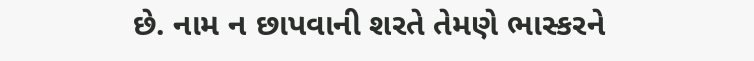છે. નામ ન છાપવાની શરતે તેમણે ભાસ્કરને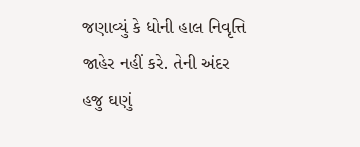જણાવ્યું કે ધોની હાલ નિવૃત્તિ જાહેર નહીં કરે. તેની અંદર હજુ ઘણું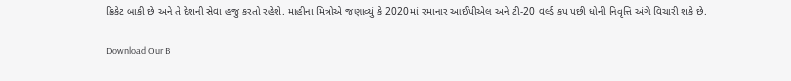ક્રિકેટ બાકી છે અને તે દેશની સેવા હજુ કરતો રહેશે. માહીના મિત્રોએ જણાવ્યું કે 2020માં રમાનાર આઈપીએલ અને ટી-20 વર્લ્ડ કપ પછી ધોની નિવૃત્તિ અંગે વિચારી શકે છે.

Download Our B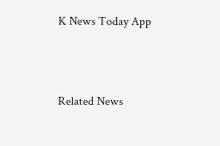K News Today App



Related News